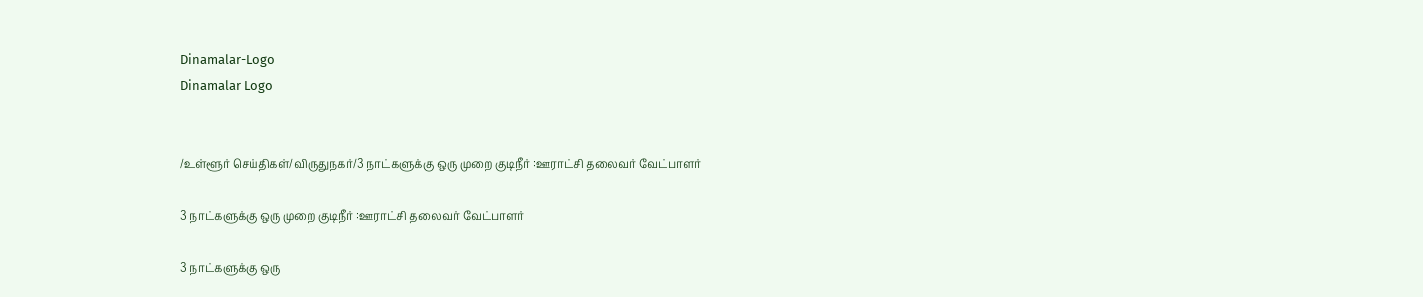Dinamalar-Logo
Dinamalar Logo


/உள்ளூர் செய்திகள்/விருதுநகர்/3 நாட்களுக்கு ஒரு முறை குடிநீர் :ஊராட்சி தலைவர் வேட்பாளர்

3 நாட்களுக்கு ஒரு முறை குடிநீர் :ஊராட்சி தலைவர் வேட்பாளர்

3 நாட்களுக்கு ஒரு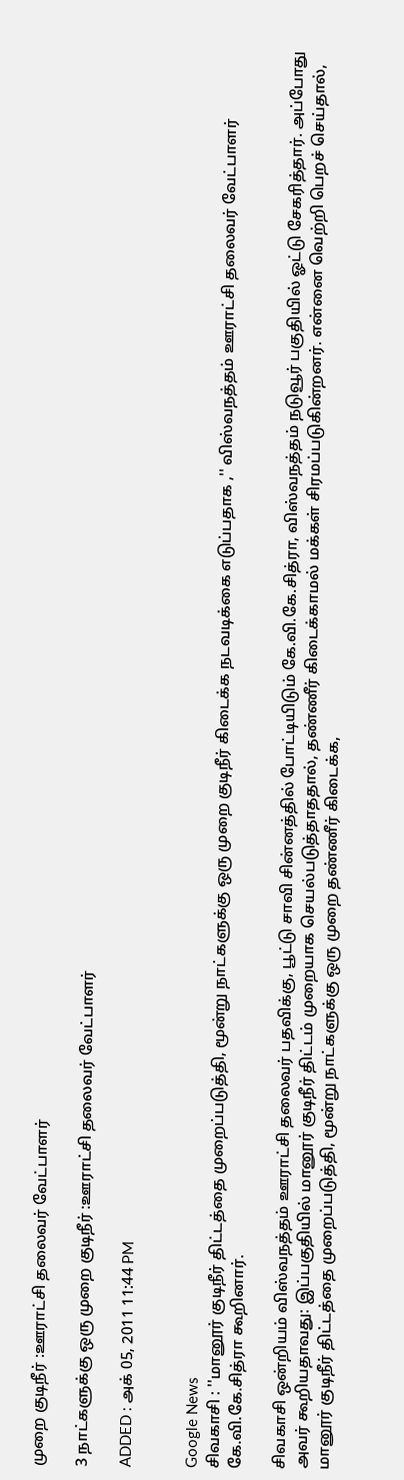முறை குடிநீர் :ஊராட்சி தலைவர் வேட்பாளர்

3 நாட்களுக்கு ஒரு முறை குடிநீர் :ஊராட்சி தலைவர் வேட்பாளர்

ADDED : அக் 05, 2011 11:44 PM


Google News
சிவகாசி : ''மானூர் குடிநீர் திட்டத்தை முறைப்படுத்தி, மூன்று நாட்களுக்கு ஒரு முறை குடிநீர் கிடைக்க நடவடிக்கை எடுப்பதாக ,'' விஸ்வநத்தம் ஊராட்சி தலைவர் வேட்பாளர் கே.வி.கே.சித்ரா கூறினார்.

சிவகாசி ஒன்றியம் விஸ்வநத்தம் ஊராட்சி தலைவர் பதவிக்கு, பூட்டு சாவி சின்னத்தில் போட்டியிடும் கே.வி.கே.சித்ரா, விஸ்வநத்தம் நடுவூர் பகுதியில் ஓட்டு சேகரித்தார். அப்போது அவர் கூறியதாவது: இப்பகுதியில் மானூர் குடிநீர் திட்டம் முறையாக செயல்படுத்தாததால், தண்ணீர் கிடைக்காமல் மக்கள் சிரமப்படுகின்றனர். என்னை வெற்றி பெறச் செய்தால், மானூர் குடிநீர் திட்டத்தை முறைப்படுத்தி, மூன்று நாட்களுக்கு ஒரு முறை தண்ணீர் கிடைக்க,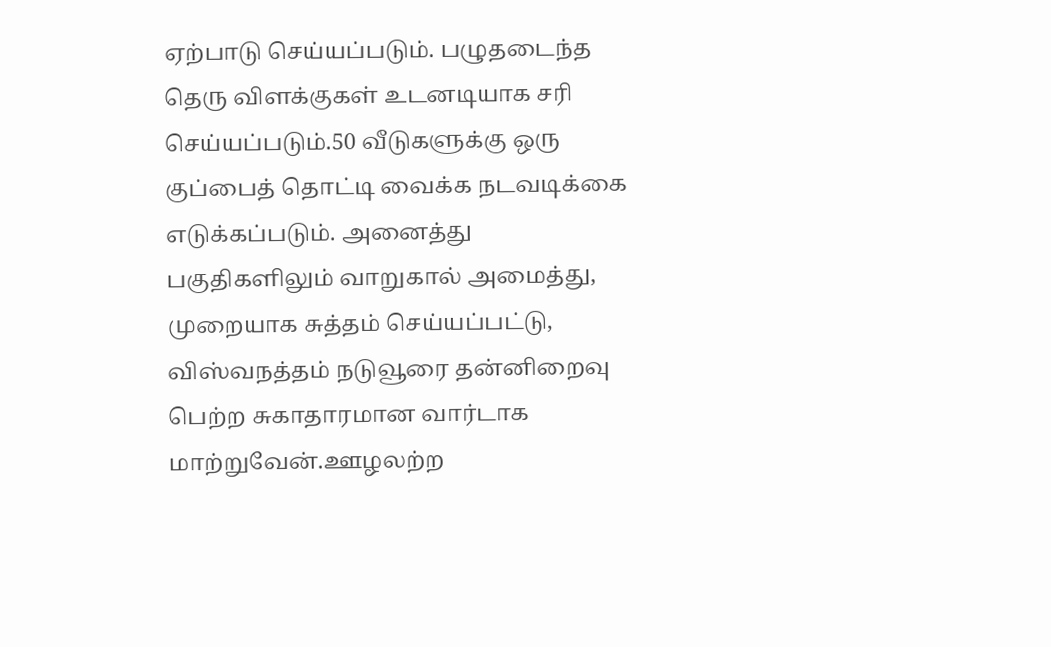ஏற்பாடு செய்யப்படும். பழுதடைந்த தெரு விளக்குகள் உடனடியாக சரி செய்யப்படும்.50 வீடுகளுக்கு ஒரு குப்பைத் தொட்டி வைக்க நடவடிக்கை எடுக்கப்படும். அனைத்து பகுதிகளிலும் வாறுகால் அமைத்து, முறையாக சுத்தம் செய்யப்பட்டு, விஸ்வநத்தம் நடுவூரை தன்னிறைவு பெற்ற சுகாதாரமான வார்டாக மாற்றுவேன்.ஊழலற்ற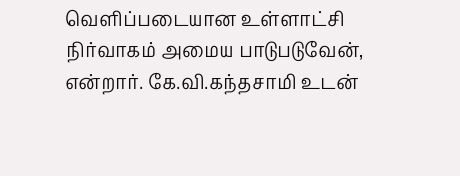வெளிப்படையான உள்ளாட்சி நிர்வாகம் அமைய பாடுபடுவேன், என்றார். கே.வி.கந்தசாமி உடன்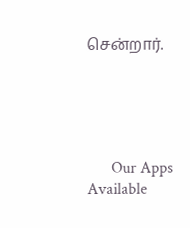சென்றார்.





      Our Apps Available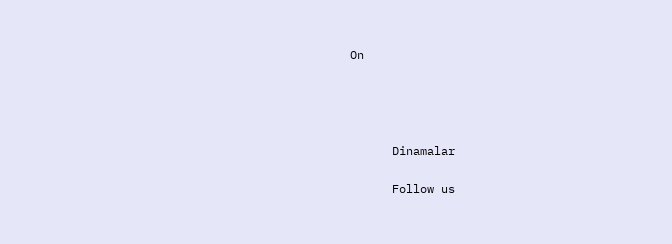On




      Dinamalar

      Follow us